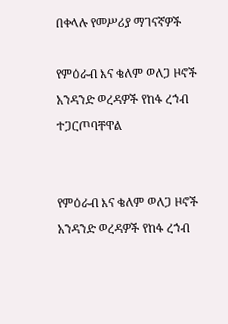በቀላሉ የመሥሪያ ማገናኛዎች

የምዕራብ እና ቄለም ወለጋ ዞኖች አንዳንድ ወረዳዎች የከፋ ረኀብ ተጋርጦባቸዋል


የምዕራብ እና ቄለም ወለጋ ዞኖች አንዳንድ ወረዳዎች የከፋ ረኀብ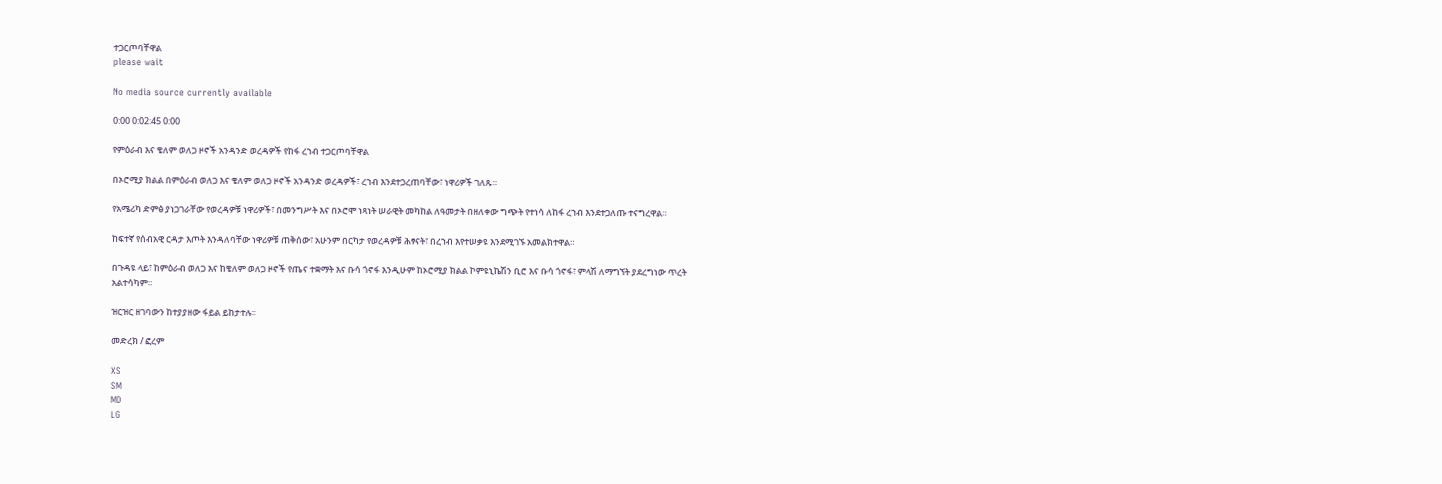ተጋርጦባቸዋል
please wait

No media source currently available

0:00 0:02:45 0:00

የምዕራብ እና ቄለም ወለጋ ዞኖች አንዳንድ ወረዳዎች የከፋ ረኀብ ተጋርጦባቸዋል

በኦሮሚያ ክልል በምዕራብ ወለጋ እና ቄለም ወለጋ ዞኖች አንዳንድ ወረዳዎች፣ ረኀብ እንደተጋረጠባቸው፣ ነዋሪዎች ገለጹ።

የአሜሪካ ድምፅ ያነጋገራቸው የወረዳዎቹ ነዋሪዎች፣ በመንግሥት እና በኦሮሞ ነጻነት ሠራዊት መካከል ለዓመታት በዘለቀው ግጭት የተነሳ ለከፋ ረኀብ እንደተጋለጡ ተናግረዋል።

ከፍተኛ የሰብአዊ ርዳታ እጦት እንዳለባቸው ነዋሪዎቹ ጠቅሰው፣ አሁንም በርካታ የወረዳዎቹ ሕፃናት፣ በረኀብ እየተሠቃዩ እንደሚገኙ አመልክተዋል።

በጉዳዩ ላይ፣ ከምዕራብ ወለጋ እና ከቄለም ወለጋ ዞኖች የጤና ተቋማት እና ቡሳ ጎኖፋ እንዲሁም ከኦሮሚያ ክልል ኮምዩኒኬሽን ቢሮ እና ቡሳ ጎኖፋ፣ ምላሽ ለማግኘት ያደረግነው ጥረት አልተሳካም።

ዝርዝር ዘገባውን ከተያያዘው ፋይል ይከታተሉ፡፡

መድረክ / ፎረም

XS
SM
MD
LG